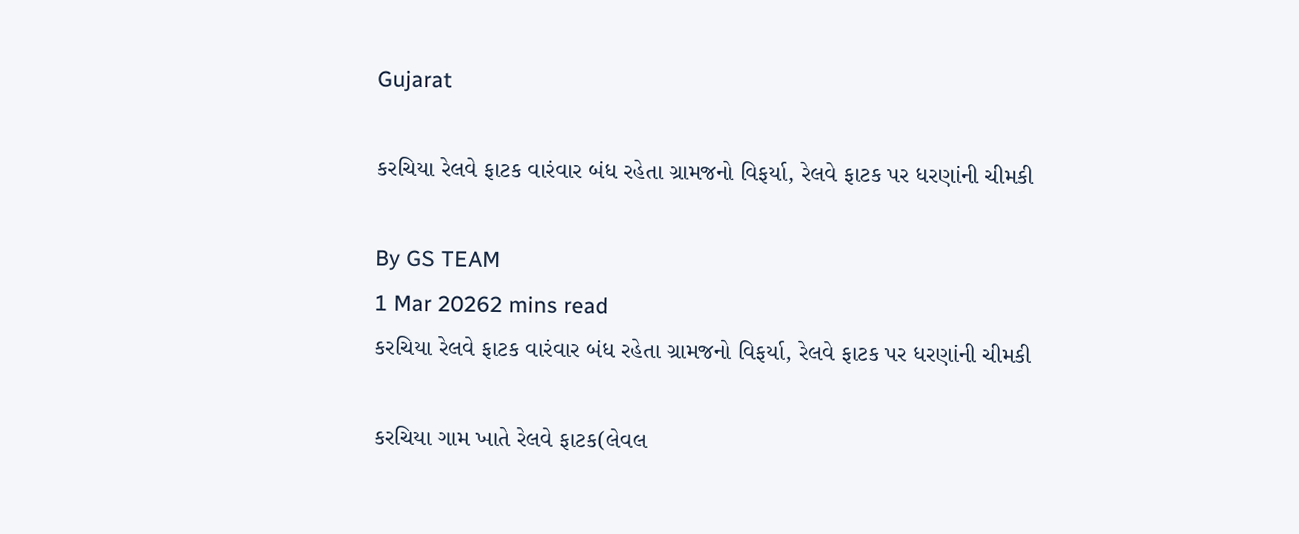Gujarat

કરચિયા રેલવે ફાટક વારંવાર બંધ રહેતા ગ્રામજનો વિફર્યા, રેલવે ફાટક પર ધરણાંની ચીમકી

By GS TEAM
1 Mar 20262 mins read
કરચિયા રેલવે ફાટક વારંવાર બંધ રહેતા ગ્રામજનો વિફર્યા, રેલવે ફાટક પર ધરણાંની ચીમકી

કરચિયા ગામ ખાતે રેલવે ફાટક(લેવલ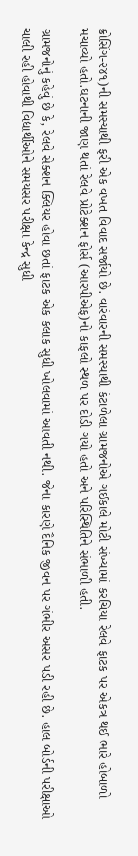ક્રોસિંગ-૨૪૧)ની સમસ્યાથી ફરી એક વખત વિવાદ સર્જાયો છે. વારંવારની સમસ્યાથી કંટાળેલા ગ્રામજનોએ ગઈકાલે મોટી સંખ્યામાં કરચિયા રેલવે ફાટક પર એકત્ર થઈ ભારે હોબાળો મચાવ્યો હતો.ઘટનાની જાણ થતાં રેલવે પ્રોટેક્શન ફોર્સ (આરપીએફ)નો કાફલો સ્થળ પર દોડી ગયો હતો અને પરિસ્થિતિને સંભાળી હતી.

ગ્રામજનોનું કહેવું છે કે, રેલવે સેક્શન ક્લિયર હોવા છતાં ફાટક એક કલાક સુધી ખોલવામાં આવતી નથી. જેના કારણે દૈનિક જીવન પર ગંભીર અસર પડી રહી છે. હાલ બોર્ડની પરીક્ષાઓ ચાલી રહી હોવાથી વિદ્યાર્થીઓને સમયસર પરીક્ષા કેન્દ્ર સુધી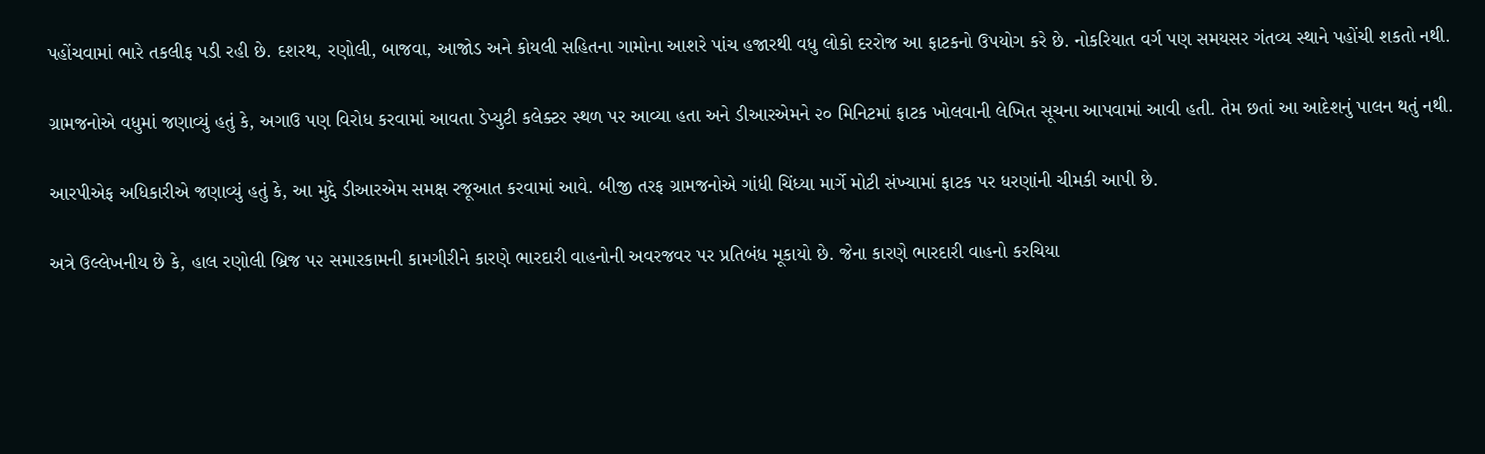પહોંચવામાં ભારે તકલીફ પડી રહી છે. દશરથ, રણોલી, બાજવા, આજોડ અને કોયલી સહિતના ગામોના આશરે પાંચ હજારથી વધુ લોકો દરરોજ આ ફાટકનો ઉપયોગ કરે છે. નોકરિયાત વર્ગ પણ સમયસર ગંતવ્ય સ્થાને પહોંચી શકતો નથી.

ગ્રામજનોએ વધુમાં જણાવ્યું હતું કે, અગાઉ પણ વિરોધ કરવામાં આવતા ડેપ્યુટી કલેક્ટર સ્થળ પર આવ્યા હતા અને ડીઆરએમને ૨૦ મિનિટમાં ફાટક ખોલવાની લેખિત સૂચના આપવામાં આવી હતી. તેમ છતાં આ આદેશનું પાલન થતું નથી.

આરપીએફ અધિકારીએ જણાવ્યું હતું કે, આ મુદ્દે ડીઆરએમ સમક્ષ રજૂઆત કરવામાં આવે. બીજી તરફ ગ્રામજનોએ ગાંધી ચિંધ્યા માર્ગે મોટી સંખ્યામાં ફાટક પર ધરણાંની ચીમકી આપી છે.

અત્રે ઉલ્લેખનીય છે કે, હાલ રણોલી બ્રિજ પ૨ સમારકામની કામગીરીને કારણે ભારદારી વાહનોની અવરજવર પર પ્રતિબંધ મૂકાયો છે. જેના કારણે ભારદારી વાહનો કરચિયા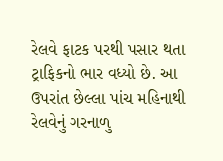રેલવે ફાટક પરથી પસાર થતા ટ્રાફિકનો ભાર વધ્યો છે. આ ઉપરાંત છેલ્લા પાંચ મહિનાથી રેલવેનું ગરનાળુ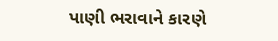પાણી ભરાવાને કારણે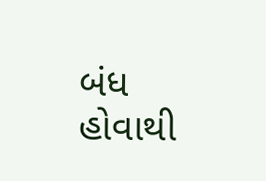બંધ હોવાથી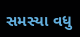સમસ્યા વધુ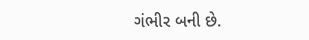ગંભીર બની છે.